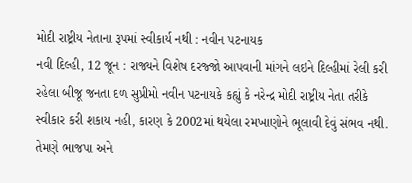મોદી રાષ્ટ્રીય નેતાના રૂપમાં સ્વીકાર્ય નથી : નવીન પટનાયક
નવી દિલ્હી, 12 જૂન : રાજ્યને વિશેષ દરજ્જો આપવાની માંગને લઇને દિલ્હીમાં રેલી કરી રહેલા બીજૂ જનતા દળ સુપ્રીમો નવીન પટનાયકે કહ્યું કે નરેન્દ્ર મોદી રાષ્ટ્રીય નેતા તરીકે સ્વીકાર કરી શકાય નહી, કારણ કે 2002માં થયેલા રમખાણોને ભૂલાવી દેવું સંભવ નથી. તેમણે ભાજપા અને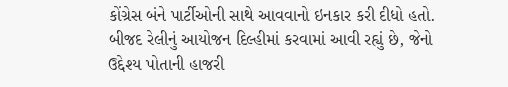કોંગ્રેસ બંને પાર્ટીઓની સાથે આવવાનો ઇનકાર કરી દીધો હતો.
બીજદ રેલીનું આયોજન દિલ્હીમાં કરવામાં આવી રહ્યું છે, જેનો ઉદ્દેશ્ય પોતાની હાજરી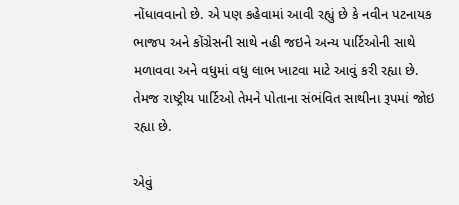નોંધાવવાનો છે. એ પણ કહેવામાં આવી રહ્યું છે કે નવીન પટનાયક ભાજપ અને કોંગ્રેસની સાથે નહી જઇને અન્ય પાર્ટિઓની સાથે મળાવવા અને વધુમાં વધુ લાભ ખાટવા માટે આવું કરી રહ્યા છે. તેમજ રાષ્ટ્રીય પાર્ટિઓ તેમને પોતાના સંભંવિત સાથીના રૂપમાં જોઇ રહ્યા છે.

એવું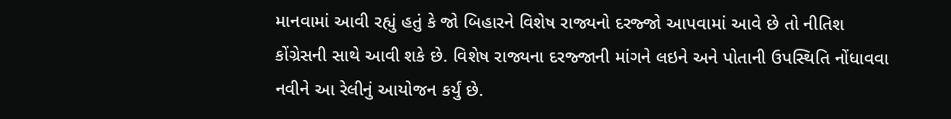માનવામાં આવી રહ્યું હતું કે જો બિહારને વિશેષ રાજ્યનો દરજ્જો આપવામાં આવે છે તો નીતિશ કોંગ્રેસની સાથે આવી શકે છે. વિશેષ રાજ્યના દરજ્જાની માંગને લઇને અને પોતાની ઉપસ્થિતિ નોંધાવવા નવીને આ રેલીનું આયોજન કર્યું છે.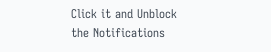Click it and Unblock the Notifications